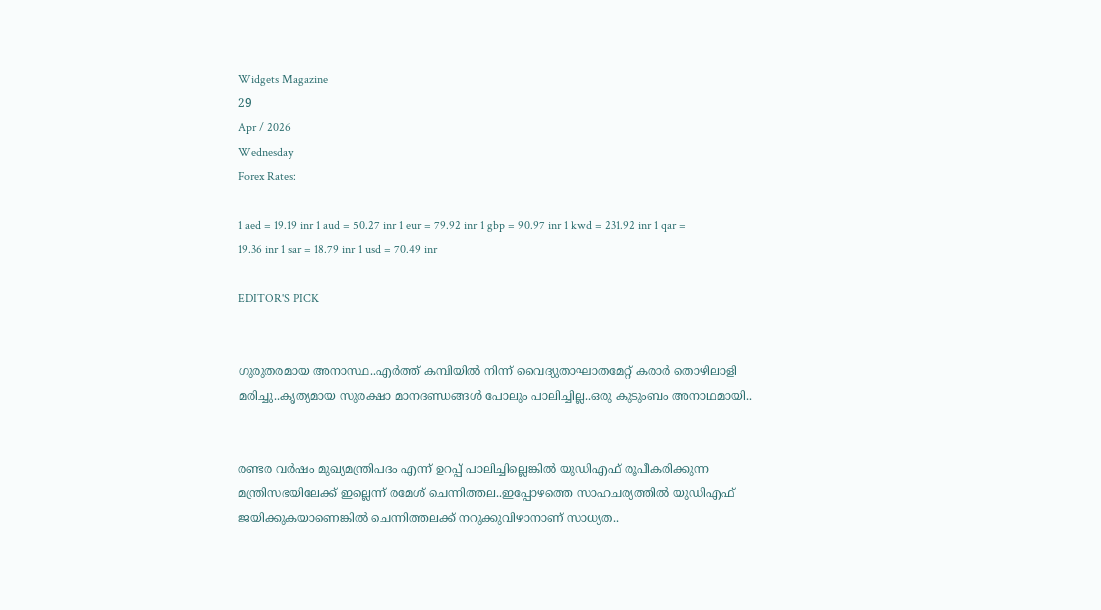Widgets Magazine
29
Apr / 2026
Wednesday
Forex Rates:

1 aed = 19.19 inr 1 aud = 50.27 inr 1 eur = 79.92 inr 1 gbp = 90.97 inr 1 kwd = 231.92 inr 1 qar = 19.36 inr 1 sar = 18.79 inr 1 usd = 70.49 inr

EDITOR'S PICK


ഗുരുതരമായ അനാസ്ഥ..എര്‍ത്ത് കമ്പിയില്‍ നിന്ന് വൈദ്യുതാഘാതമേറ്റ് കരാര്‍ തൊഴിലാളി മരിച്ചു..കൃത്യമായ സുരക്ഷാ മാനദണ്ഡങ്ങള്‍ പോലും പാലിച്ചില്ല..ഒരു കുടുംബം അനാഥമായി..


രണ്ടര വർഷം മുഖ്യമന്ത്രിപദം എന്ന് ഉറപ്പ് പാലിച്ചില്ലെങ്കിൽ യുഡിഎഫ് രൂപീകരിക്കുന്ന മന്ത്രിസഭയിലേക്ക് ഇല്ലെന്ന് രമേശ് ചെന്നിത്തല..ഇപ്പോഴത്തെ സാഹചര്യത്തിൽ യുഡിഎഫ് ജയിക്കുകയാണെങ്കിൽ ചെന്നിത്തലക്ക് നറുക്കുവിഴാനാണ് സാധ്യത..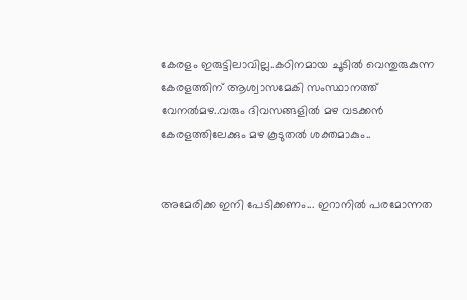കേരളം ഇരുട്ടിലാവില്ല..കഠിനമായ ചൂടില്‍ വെന്തുരുകുന്ന കേരളത്തിന് ആശ്വാസമേകി സംസ്ഥാനത്ത് വേനല്‍മഴ..വരും ദിവസങ്ങളില്‍ മഴ വടക്കന്‍ കേരളത്തിലേക്കും മഴ കൂടുതല്‍ ശക്തമാകും..


അമേരിക്ക ഇനി പേടിക്കണം... ഇറാനിൽ പരമോന്നത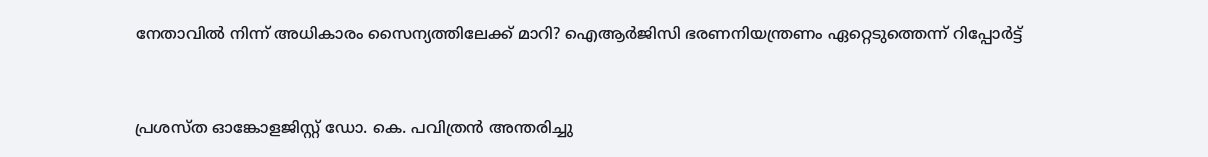നേതാവിൽ നിന്ന് അധികാരം സൈന്യത്തിലേക്ക് മാറി? ഐആർജിസി ഭരണനിയന്ത്രണം ഏറ്റെടുത്തെന്ന് റിപ്പോർട്ട്


പ്രശസ്ത ഓങ്കോളജിസ്റ്റ് ഡോ. കെ. പവിത്രൻ അന്തരിച്ചു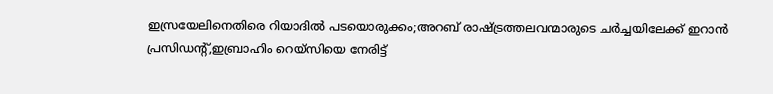ഇസ്രയേലിനെതിരെ റിയാദില്‍ പടയൊരുക്കം;അറബ് രാഷ്ട്രത്തലവന്മാരുടെ ചര്‍ച്ചയിലേക്ക് ഇറാന്‍ പ്രസിഡന്റ്,ഇബ്രാഹിം റെയ്‌സിയെ നേരിട്ട്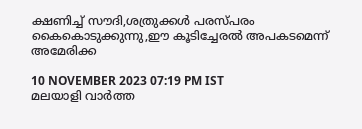ക്ഷണിച്ച് സൗദി,ശത്രുക്കള്‍ പരസ്പരം കൈകൊടുക്കുന്നു,ഈ കൂടിച്ചേരല്‍ അപകടമെന്ന് അമേരിക്ക

10 NOVEMBER 2023 07:19 PM IST
മലയാളി വാര്‍ത്ത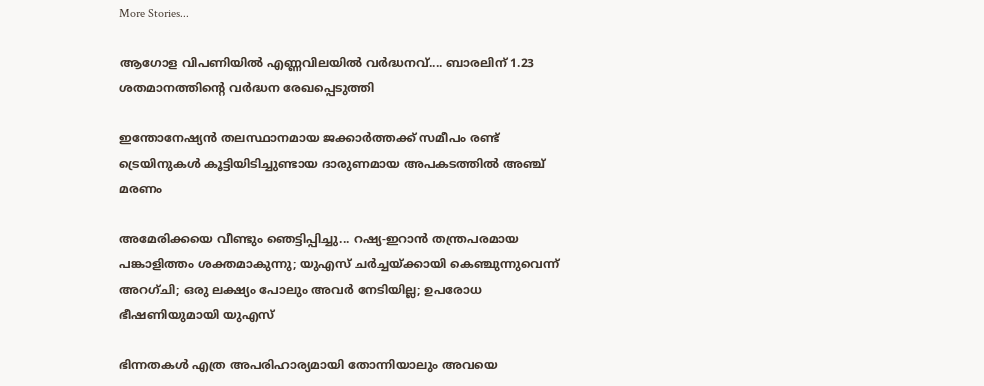More Stories...

ആഗോള വിപണിയില്‍ എണ്ണവിലയിൽ വർദ്ധനവ്.... ബാരലിന് 1.23 ശതമാനത്തിന്റെ വര്‍ദ്ധന രേഖപ്പെടുത്തി

ഇന്തോനേഷ്യൻ തലസ്ഥാനമായ ജക്കാർത്തക്ക് സമീപം രണ്ട് ട്രെയിനുകൾ കൂട്ടിയിടിച്ചുണ്ടായ ദാരുണമായ അപകടത്തിൽ അഞ്ച് മരണം

അമേരിക്കയെ വീണ്ടും ഞെട്ടിപ്പിച്ചു... റഷ്യ-ഇറാൻ തന്ത്രപരമായ പങ്കാളിത്തം ശക്തമാകുന്നു; യുഎസ് ചർച്ചയ്ക്കായി കെഞ്ചുന്നുവെന്ന് അറഗ്ചി; ഒരു ലക്ഷ്യം പോലും അവർ നേടിയില്ല; ഉപരോധ ഭീഷണിയുമായി യുഎസ്

ഭിന്നതകൾ എത്ര അപരിഹാര്യമായി തോന്നിയാലും അവയെ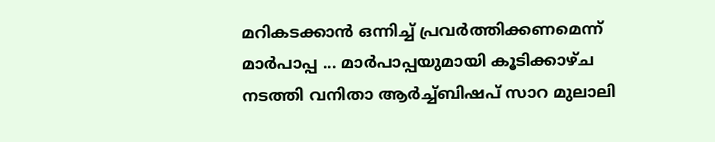മറികടക്കാൻ ഒന്നിച്ച്‌ പ്രവർത്തിക്കണമെന്ന് മാർപാപ്പ ... മാർപാപ്പയുമായി കൂടിക്കാഴ്‌ച നടത്തി വനിതാ ആർച്ച്‌ബിഷപ് സാറ മുലാലി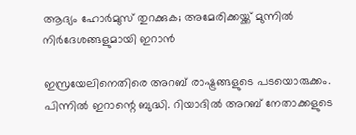ആദ്യം ഹോര്‍മുസ് തുറക്കുക; അമേരിക്കയ്ക്ക് മുന്നില്‍ നിര്‍ദേശങ്ങളുമായി ഇറാന്‍

ഇസ്രയേലിനെതിരെ അറബ് രാഷ്ട്രങ്ങളുടെ പടയൊരുക്കം. പിന്നില്‍ ഇറാന്റെ ബുദ്ധി. റിയാദില്‍ അറബ് നേതാക്കളുടെ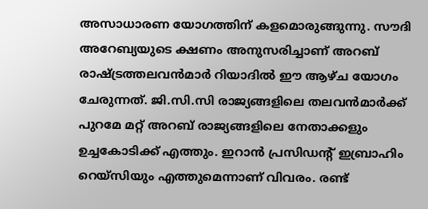അസാധാരണ യോഗത്തിന് കളമൊരുങ്ങുന്നു. സൗദി അറേബ്യയുടെ ക്ഷണം അനുസരിച്ചാണ് അറബ് രാഷ്ട്രത്തലവന്‍മാര്‍ റിയാദില്‍ ഈ ആഴ്ച യോഗം ചേരുന്നത്. ജി.സി.സി രാജ്യങ്ങളിലെ തലവന്‍മാര്‍ക്ക് പുറമേ മറ്റ് അറബ് രാജ്യങ്ങളിലെ നേതാക്കളും ഉച്ചകോടിക്ക് എത്തും. ഇറാന്‍ പ്രസിഡന്റ് ഇബ്രാഹിം റെയ്‌സിയും എത്തുമെന്നാണ് വിവരം. രണ്ട്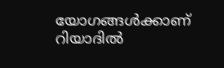യോഗങ്ങള്‍ക്കാണ് റിയാദില്‍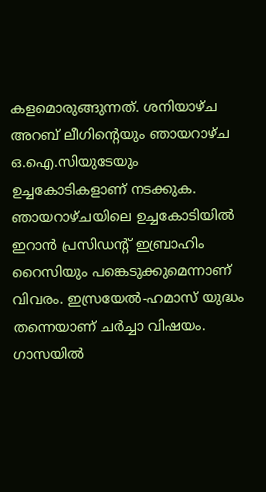കളമൊരുങ്ങുന്നത്. ശനിയാഴ്ച അറബ് ലീഗിന്റെയും ഞായറാഴ്ച ഒ.ഐ.സിയുടേയും ഉച്ചകോടികളാണ് നടക്കുക. ഞായറാഴ്ചയിലെ ഉച്ചകോടിയില്‍ ഇറാന്‍ പ്രസിഡന്റ് ഇബ്രാഹിം റൈസിയും പങ്കെടുക്കുമെന്നാണ് വിവരം. ഇസ്രയേല്‍-ഹമാസ് യുദ്ധം തന്നെയാണ് ചര്‍ച്ചാ വിഷയം. ഗാസയില്‍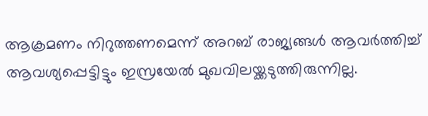ആക്രമണം നിറുത്തണമെന്ന് അറബ് രാജ്യങ്ങള്‍ ആവര്‍ത്തിച്ച് ആവശ്യപ്പെട്ടിട്ടും ഇസ്രയേല്‍ മുഖവിലയ്ക്കടുത്തിരുന്നില്ല.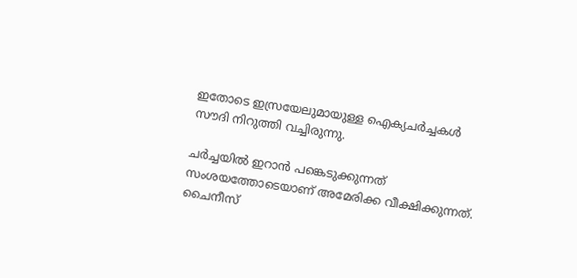ഇതോടെ ഇസ്രയേലുമായുള്ള ഐക്യചര്‍ച്ചകള്‍ സൗദി നിറുത്തി വച്ചിരുന്നു.

ചര്‍ച്ചയില്‍ ഇറാന്‍ പങ്കെടുക്കുന്നത് സംശയത്തോടെയാണ് അമേരിക്ക വീക്ഷിക്കുന്നത്. ചൈനീസ്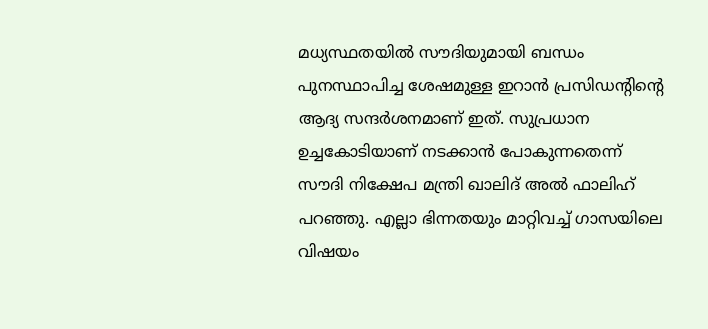മധ്യസ്ഥതയില്‍ സൗദിയുമായി ബന്ധം പുനസ്ഥാപിച്ച ശേഷമുള്ള ഇറാന്‍ പ്രസിഡന്റിന്റെ ആദ്യ സന്ദര്‍ശനമാണ് ഇത്. സുപ്രധാന ഉച്ചകോടിയാണ് നടക്കാന്‍ പോകുന്നതെന്ന് സൗദി നിക്ഷേപ മന്ത്രി ഖാലിദ് അല്‍ ഫാലിഹ് പറഞ്ഞു. എല്ലാ ഭിന്നതയും മാറ്റിവച്ച് ഗാസയിലെ വിഷയം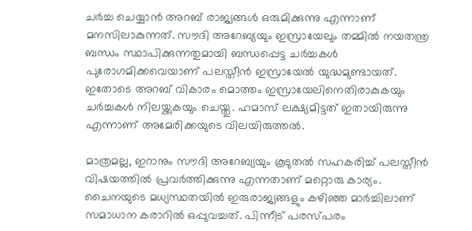ചര്‍ച്ച ചെയ്യാന്‍ അറബ് രാജ്യങ്ങള്‍ ഒരുമിക്കുന്നു എന്നാണ് മനസിലാകുന്നത്. സൗദി അറേബ്യയും ഇസ്രായേലും തമ്മില്‍ നയതന്ത്ര ബന്ധം സ്ഥാപിക്കുന്നതുമായി ബന്ധപ്പെട്ട ചര്‍ച്ചകള്‍ പുരോഗമിക്കവെയാണ് പലസ്തീന്‍ ഇസ്രായേല്‍ യുദ്ധമുണ്ടായത്. ഇതോടെ അറബ് വികാരം മൊത്തം ഇസ്രായേലിനെതിരാകുകയും ചര്‍ച്ചകള്‍ നിലയ്ക്കുകയും ചെയ്തു. ഹമാസ് ലക്ഷ്യമിട്ടത് ഇതായിരുന്നു എന്നാണ് അമേരിക്കയുടെ വിലയിരുത്തല്‍.

മാത്രമല്ല, ഇറാനും സൗദി അറേബ്യയും കൂടുതല്‍ സഹകരിച്ച് പലസ്തീന്‍ വിഷയത്തില്‍ പ്രവര്‍ത്തിക്കുന്നു എന്നതാണ് മറ്റൊരു കാര്യം. ചൈനയുടെ മധ്യസ്ഥതയില്‍ ഇരുരാജ്യങ്ങളും കഴിഞ്ഞ മാര്‍ച്ചിലാണ് സമാധാന കരാറില്‍ ഒപ്പുവച്ചത്. പിന്നീട് പരസ്പരം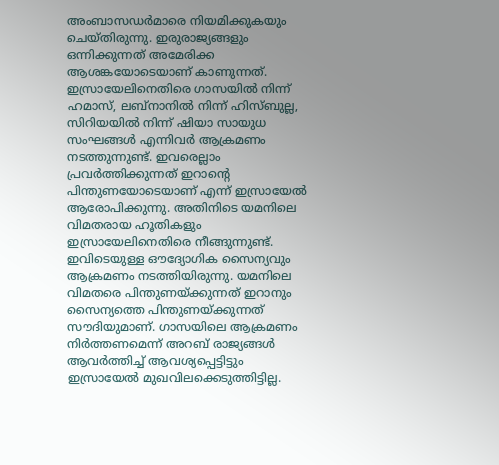അംബാസഡര്‍മാരെ നിയമിക്കുകയും ചെയ്തിരുന്നു. ഇരുരാജ്യങ്ങളും ഒന്നിക്കുന്നത് അമേരിക്ക ആശങ്കയോടെയാണ് കാണുന്നത്. ഇസ്രായേലിനെതിരെ ഗാസയില്‍ നിന്ന് ഹമാസ്, ലബ്‌നാനില്‍ നിന്ന് ഹിസ്ബുല്ല, സിറിയയില്‍ നിന്ന് ഷിയാ സായുധ സംഘങ്ങള്‍ എന്നിവര്‍ ആക്രമണം നടത്തുന്നുണ്ട്. ഇവരെല്ലാം പ്രവര്‍ത്തിക്കുന്നത് ഇറാന്റെ പിന്തുണയോടെയാണ് എന്ന് ഇസ്രായേല്‍ ആരോപിക്കുന്നു. അതിനിടെ യമനിലെ വിമതരായ ഹൂതികളും ഇസ്രായേലിനെതിരെ നീങ്ങുന്നുണ്ട്. ഇവിടെയുള്ള ഔദ്യോഗിക സൈന്യവും ആക്രമണം നടത്തിയിരുന്നു. യമനിലെ വിമതരെ പിന്തുണയ്ക്കുന്നത് ഇറാനും സൈന്യത്തെ പിന്തുണയ്ക്കുന്നത് സൗദിയുമാണ്. ഗാസയിലെ ആക്രമണം നിര്‍ത്തണമെന്ന് അറബ് രാജ്യങ്ങള്‍ ആവര്‍ത്തിച്ച് ആവശ്യപ്പെട്ടിട്ടും ഇസ്രായേല്‍ മുഖവിലക്കെടുത്തിട്ടില്ല.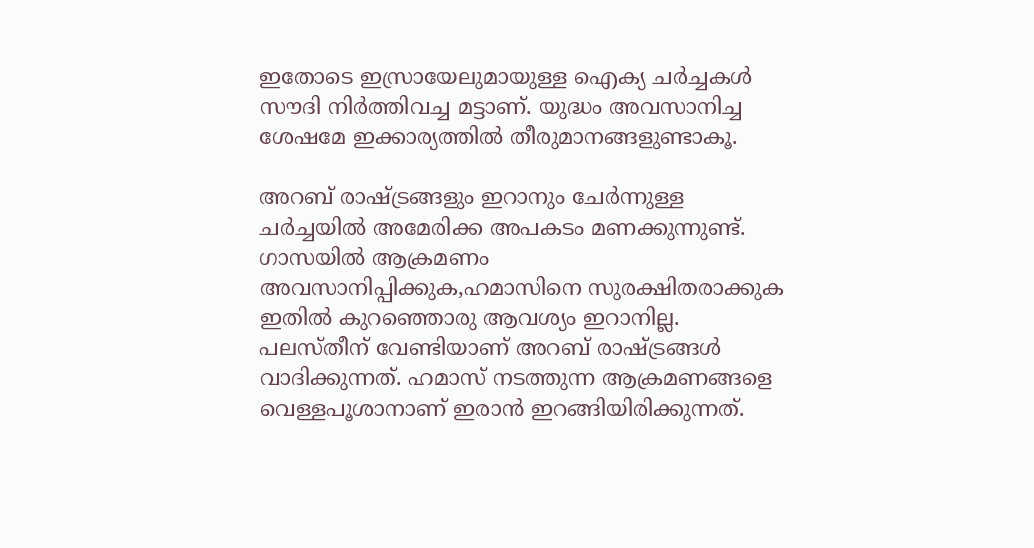ഇതോടെ ഇസ്രായേലുമായുള്ള ഐക്യ ചര്‍ച്ചകള്‍ സൗദി നിര്‍ത്തിവച്ച മട്ടാണ്. യുദ്ധം അവസാനിച്ച ശേഷമേ ഇക്കാര്യത്തില്‍ തീരുമാനങ്ങളുണ്ടാകൂ.

അറബ് രാഷ്ട്രങ്ങളും ഇറാനും ചേര്‍ന്നുള്ള ചര്‍ച്ചയില്‍ അമേരിക്ക അപകടം മണക്കുന്നുണ്ട്. ഗാസയില്‍ ആക്രമണം അവസാനിപ്പിക്കുക,ഹമാസിനെ സുരക്ഷിതരാക്കുക ഇതില്‍ കുറഞ്ഞൊരു ആവശ്യം ഇറാനില്ല. പലസ്തീന് വേണ്ടിയാണ് അറബ് രാഷ്ട്രങ്ങള്‍ വാദിക്കുന്നത്. ഹമാസ് നടത്തുന്ന ആക്രമണങ്ങളെ വെള്ളപൂശാനാണ് ഇരാന്‍ ഇറങ്ങിയിരിക്കുന്നത്.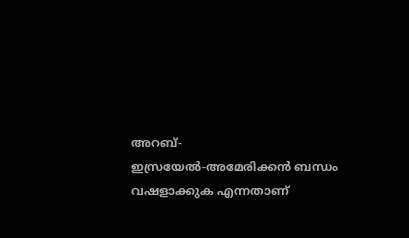അറബ്-ഇസ്രയേല്‍-അമേരിക്കന്‍ ബന്ധം വഷളാക്കുക എന്നതാണ്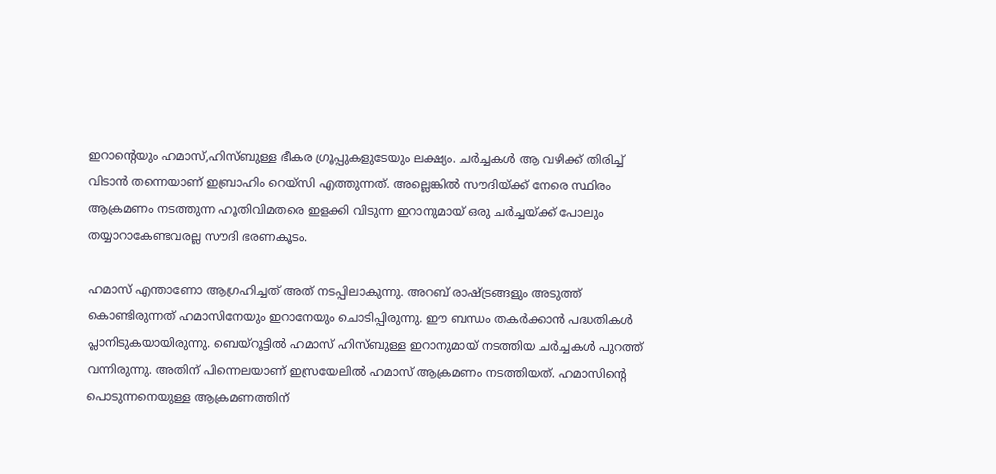ഇറാന്റെയും ഹമാസ്,ഹിസ്ബുള്ള ഭീകര ഗ്രൂപ്പുകളുടേയും ലക്ഷ്യം. ചര്‍ച്ചകള്‍ ആ വഴിക്ക് തിരിച്ച് വിടാന്‍ തന്നെയാണ് ഇബ്രാഹിം റെയ്‌സി എത്തുന്നത്. അല്ലെങ്കില്‍ സൗദിയ്ക്ക് നേരെ സ്ഥിരം ആക്രമണം നടത്തുന്ന ഹൂതിവിമതരെ ഇളക്കി വിടുന്ന ഇറാനുമായ് ഒരു ചര്‍ച്ചയ്ക്ക് പോലും തയ്യാറാകേണ്ടവരല്ല സൗദി ഭരണകൂടം.

ഹമാസ് എന്താണോ ആഗ്രഹിച്ചത് അത് നടപ്പിലാകുന്നു. അറബ് രാഷ്ട്രങ്ങളും അടുത്ത് കൊണ്ടിരുന്നത് ഹമാസിനേയും ഇറാനേയും ചൊടിപ്പിരുന്നു. ഈ ബന്ധം തകര്‍ക്കാന്‍ പദ്ധതികള്‍ പ്ലാനിടുകയായിരുന്നു. ബെയ്‌റൂട്ടില്‍ ഹമാസ് ഹിസ്ബുള്ള ഇറാനുമായ് നടത്തിയ ചര്‍ച്ചകള്‍ പുറത്ത് വന്നിരുന്നു. അതിന് പിന്നെലയാണ് ഇസ്രയേലില്‍ ഹമാസ് ആക്രമണം നടത്തിയത്. ഹമാസിന്റെ പൊടുന്നനെയുള്ള ആക്രമണത്തിന്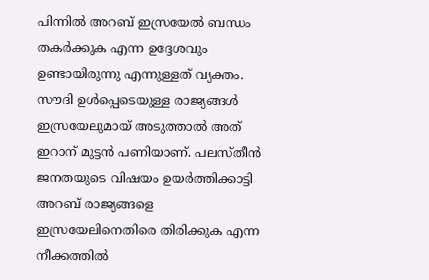പിന്നില്‍ അറബ് ഇസ്രയേല്‍ ബന്ധം തകര്‍ക്കുക എന്ന ഉദ്ദേശവും ഉണ്ടായിരുന്നു എന്നുള്ളത് വ്യക്തം. സൗദി ഉള്‍പ്പെടെയുള്ള രാജ്യങ്ങള്‍ ഇസ്രയേലുമായ് അടുത്താല്‍ അത് ഇറാന് മുട്ടന്‍ പണിയാണ്. പലസ്തീന്‍ ജനതയുടെ വിഷയം ഉയര്‍ത്തിക്കാട്ടി അറബ് രാജ്യങ്ങളെ ഇസ്രയേലിനെതിരെ തിരിക്കുക എന്ന നീക്കത്തില്‍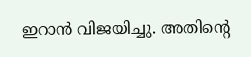ഇറാന്‍ വിജയിച്ചു. അതിന്റെ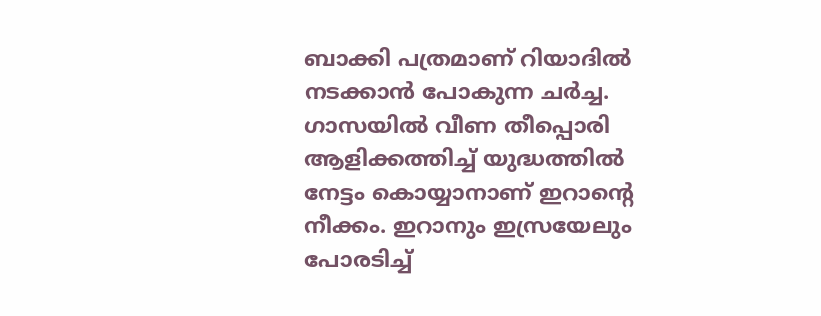ബാക്കി പത്രമാണ് റിയാദില്‍ നടക്കാന്‍ പോകുന്ന ചര്‍ച്ച. ഗാസയില്‍ വീണ തീപ്പൊരി ആളിക്കത്തിച്ച് യുദ്ധത്തില്‍ നേട്ടം കൊയ്യാനാണ് ഇറാന്റെ നീക്കം. ഇറാനും ഇസ്രയേലും പോരടിച്ച്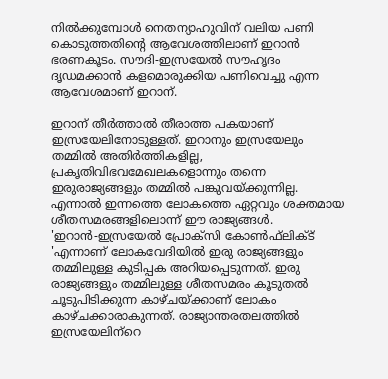നില്‍ക്കുമ്പോള്‍ നെതന്യാഹുവിന് വലിയ പണി കൊടുത്തതിന്റെ ആവേശത്തിലാണ് ഇറാന്‍ ഭരണകൂടം. സൗദി-ഇസ്രയേല്‍ സൗഹൃദം ദൃഡമക്കാന്‍ കളമൊരുക്കിയ പണിവെച്ചു എന്ന ആവേശമാണ് ഇറാന്.

ഇറാന് തീര്‍ത്താല്‍ തീരാത്ത പകയാണ് ഇസ്രയേലിനോടുള്ളത്. ഇറാനും ഇസ്രയേലും തമ്മില്‍ അതിര്‍ത്തികളില്ല, പ്രകൃതിവിഭവമേഖലകളൊന്നും തന്നെ ഇരുരാജ്യങ്ങളും തമ്മില്‍ പങ്കുവയ്ക്കുന്നില്ല. എന്നാല്‍ ഇന്നത്തെ ലോകത്തെ ഏറ്റവും ശക്തമായ ശീതസമരങ്ങളിലൊന്ന് ഈ രാജ്യങ്ങള്‍. 'ഇറാന്‍-ഇസ്രയേല്‍ പ്രോക്‌സി കോണ്‍ഫ്‌ലിക്ട് 'എന്നാണ് ലോകവേദിയില്‍ ഇരു രാജ്യങ്ങളും തമ്മിലുള്ള കുടിപ്പക അറിയപ്പെടുന്നത്. ഇരു രാജ്യങ്ങളും തമ്മിലുള്ള ശീതസമരം കൂടുതല്‍ ചൂടുപിടിക്കുന്ന കാഴ്ചയ്ക്കാണ് ലോകം കാഴ്ചക്കാരാകുന്നത്. രാജ്യാന്തരതലത്തില്‍ ഇസ്രയേലിന്‌റെ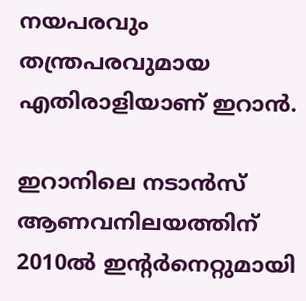നയപരവും തന്ത്രപരവുമായ എതിരാളിയാണ് ഇറാന്‍.

ഇറാനിലെ നടാന്‍സ് ആണവനിലയത്തിന് 2010ല്‍ ഇന്റര്‍നെറ്റുമായി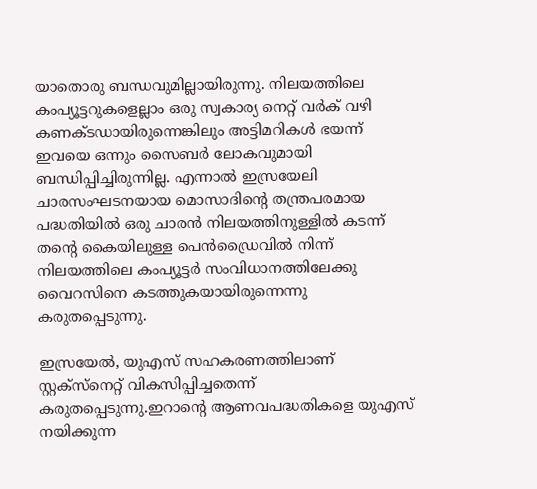യാതൊരു ബന്ധവുമില്ലായിരുന്നു. നിലയത്തിലെ കംപ്യൂട്ടറുകളെല്ലാം ഒരു സ്വകാര്യ നെറ്റ് വര്‍ക് വഴി കണക്ടഡായിരുന്നെങ്കിലും അട്ടിമറികള്‍ ഭയന്ന് ഇവയെ ഒന്നും സൈബര്‍ ലോകവുമായി ബന്ധിപ്പിച്ചിരുന്നില്ല. എന്നാല്‍ ഇസ്രയേലി ചാരസംഘടനയായ മൊസാദിന്റെ തന്ത്രപരമായ പദ്ധതിയില്‍ ഒരു ചാരന്‍ നിലയത്തിനുള്ളില്‍ കടന്ന് തന്റെ കൈയിലുള്ള പെന്‍ഡ്രൈവില്‍ നിന്ന് നിലയത്തിലെ കംപ്യൂട്ടര്‍ സംവിധാനത്തിലേക്കു വൈറസിനെ കടത്തുകയായിരുന്നെന്നു കരുതപ്പെടുന്നു.

ഇസ്രയേല്‍, യുഎസ് സഹകരണത്തിലാണ് സ്റ്റക്‌സ്‌നെറ്റ് വികസിപ്പിച്ചതെന്ന് കരുതപ്പെടുന്നു.ഇറാന്റെ ആണവപദ്ധതികളെ യുഎസ് നയിക്കുന്ന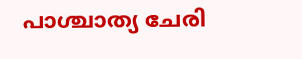പാശ്ചാത്യ ചേരി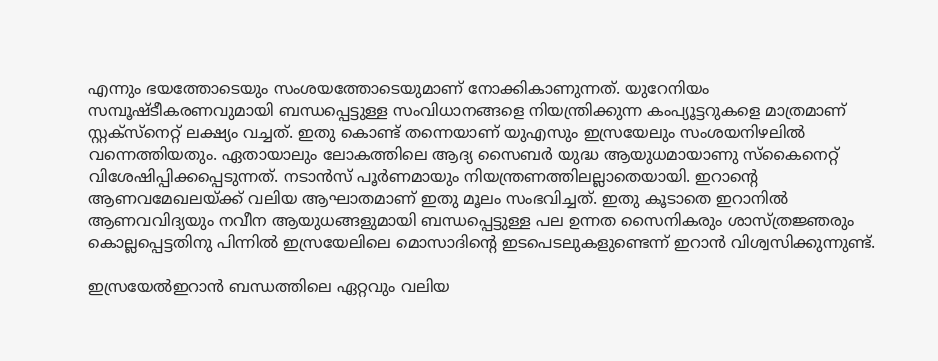എന്നും ഭയത്തോടെയും സംശയത്തോടെയുമാണ് നോക്കികാണുന്നത്. യുറേനിയം സമ്പൂഷ്ടീകരണവുമായി ബന്ധപ്പെട്ടുള്ള സംവിധാനങ്ങളെ നിയന്ത്രിക്കുന്ന കംപ്യൂട്ടറുകളെ മാത്രമാണ് സ്റ്റക്‌സ്‌നെറ്റ് ലക്ഷ്യം വച്ചത്. ഇതു കൊണ്ട് തന്നെയാണ് യുഎസും ഇസ്രയേലും സംശയനിഴലില്‍ വന്നെത്തിയതും. ഏതായാലും ലോകത്തിലെ ആദ്യ സൈബര്‍ യുദ്ധ ആയുധമായാണു സ്‌കൈനെറ്റ് വിശേഷിപ്പിക്കപ്പെടുന്നത്. നടാന്‍സ് പൂര്‍ണമായും നിയന്ത്രണത്തിലല്ലാതെയായി. ഇറാന്റെ ആണവമേഖലയ്ക്ക് വലിയ ആഘാതമാണ് ഇതു മൂലം സംഭവിച്ചത്. ഇതു കൂടാതെ ഇറാനില്‍ ആണവവിദ്യയും നവീന ആയുധങ്ങളുമായി ബന്ധപ്പെട്ടുള്ള പല ഉന്നത സൈനികരും ശാസ്ത്രജ്ഞരും കൊല്ലപ്പെട്ടതിനു പിന്നില്‍ ഇസ്രയേലിലെ മൊസാദിന്റെ ഇടപെടലുകളുണ്ടെന്ന് ഇറാന്‍ വിശ്വസിക്കുന്നുണ്ട്.

ഇസ്രയേല്‍ഇറാന്‍ ബന്ധത്തിലെ ഏറ്റവും വലിയ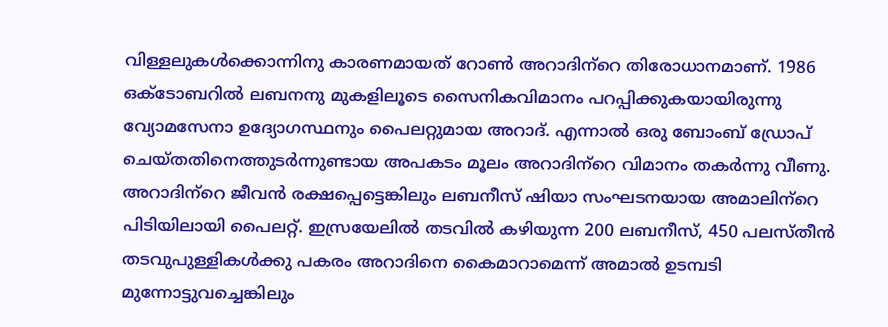വിള്ളലുകള്‍ക്കൊന്നിനു കാരണമായത് റോണ്‍ അറാദിന്‌റെ തിരോധാനമാണ്. 1986 ഒക്ടോബറില്‍ ലബനനു മുകളിലൂടെ സൈനികവിമാനം പറപ്പിക്കുകയായിരുന്നു വ്യോമസേനാ ഉദ്യോഗസ്ഥനും പൈലറ്റുമായ അറാദ്. എന്നാല്‍ ഒരു ബോംബ് ഡ്രോപ് ചെയ്തതിനെത്തുടര്‍ന്നുണ്ടായ അപകടം മൂലം അറാദിന്‌റെ വിമാനം തകര്‍ന്നു വീണു. അറാദിന്‌റെ ജീവന്‍ രക്ഷപ്പെട്ടെങ്കിലും ലബനീസ് ഷിയാ സംഘടനയായ അമാലിന്‌റെ പിടിയിലായി പൈലറ്റ്. ഇസ്രയേലില്‍ തടവില്‍ കഴിയുന്ന 200 ലബനീസ്, 450 പലസ്തീന്‍ തടവുപുള്ളികള്‍ക്കു പകരം അറാദിനെ കൈമാറാമെന്ന് അമാല്‍ ഉടമ്പടി മുന്നോട്ടുവച്ചെങ്കിലും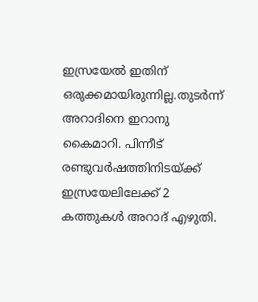ഇസ്രയേല്‍ ഇതിന് ഒരുക്കമായിരുന്നില്ല.തുടര്‍ന്ന് അറാദിനെ ഇറാനു കൈമാറി. പിന്നീട് രണ്ടുവര്‍ഷത്തിനിടയ്ക്ക് ഇസ്രയേലിലേക്ക് 2 കത്തുകള്‍ അറാദ് എഴുതി.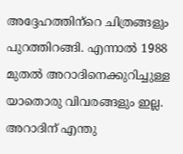അദ്ദേഹത്തിന്‌റെ ചിത്രങ്ങളും പുറത്തിറങ്ങി. എന്നാല്‍ 1988 മുതല്‍ അറാദിനെക്കുറിച്ചുള്ള യാതൊരു വിവരങ്ങളും ഇല്ല. അറാദിന് എന്തു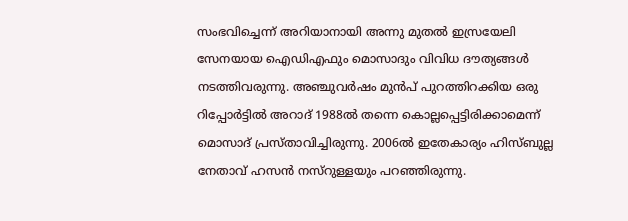സംഭവിച്ചെന്ന് അറിയാനായി അന്നു മുതല്‍ ഇസ്രയേലി സേനയായ ഐഡിഎഫും മൊസാദും വിവിധ ദൗത്യങ്ങള്‍ നടത്തിവരുന്നു. അഞ്ചുവര്‍ഷം മുന്‍പ് പുറത്തിറക്കിയ ഒരു റിപ്പോര്‍ട്ടില്‍ അറാദ് 1988ല്‍ തന്നെ കൊല്ലപ്പെട്ടിരിക്കാമെന്ന് മൊസാദ് പ്രസ്താവിച്ചിരുന്നു. 2006ല്‍ ഇതേകാര്യം ഹിസ്ബുല്ല നേതാവ് ഹസന്‍ നസ്‌റുള്ളയും പറഞ്ഞിരുന്നു.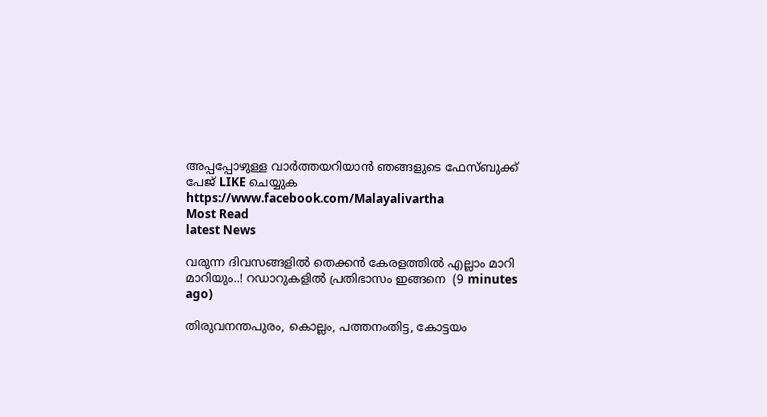അപ്പപ്പോഴുള്ള വാര്‍ത്തയറിയാന്‍ ഞങ്ങളുടെ ഫേസ്‌ബുക്ക്‌ പേജ് LIKE ചെയ്യുക
https://www.facebook.com/Malayalivartha
Most Read
latest News

വരുന്ന ദിവസങ്ങളിൽ തെക്കൻ കേരളത്തിൽ എല്ലാം മാറി മാറിയും..! റഡാറുകളിൽ പ്രതിഭാസം ഇങ്ങനെ  (9 minutes ago)

തിരുവനന്തപുരം, കൊല്ലം, പത്തനംതിട്ട, കോട്ടയം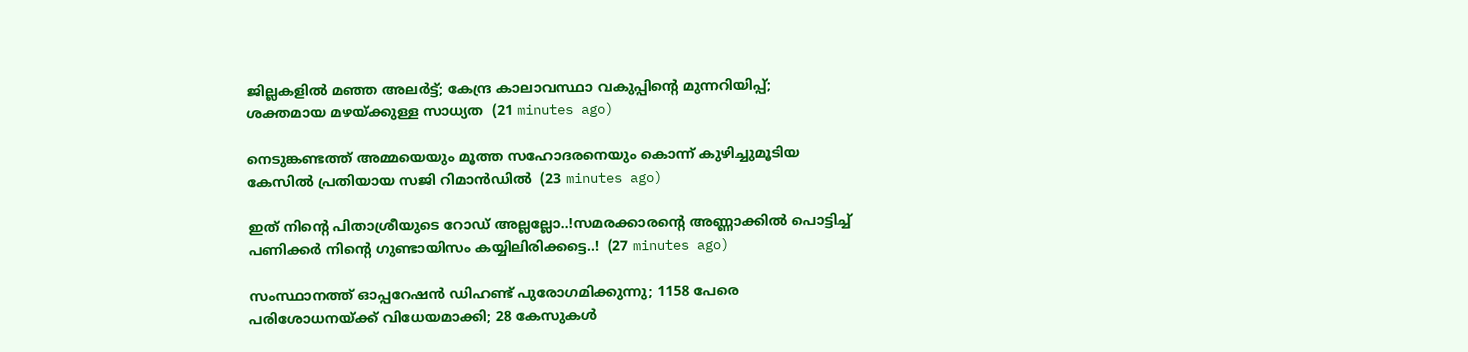ജില്ലകളിൽ മഞ്ഞ അലർട്ട്; കേന്ദ്ര കാലാവസ്ഥാ വകുപ്പിന്റെ മുന്നറിയിപ്പ്; ശക്തമായ മഴയ്ക്കുള്ള സാധ്യത  (21 minutes ago)

നെടുങ്കണ്ടത്ത് അമ്മയെയും മൂത്ത സഹോദരനെയും കൊന്ന് കുഴിച്ചുമൂടിയ കേസിൽ പ്രതിയായ സജി റിമാൻഡിൽ  (23 minutes ago)

ഇത് നിന്റെ പിതാശ്രീയുടെ റോഡ് അല്ലല്ലോ..!സമരക്കാരന്റെ അണ്ണാക്കിൽ പൊട്ടിച്ച് പണിക്കർ നിന്റെ ഗുണ്ടായിസം കയ്യിലിരിക്കട്ടെ..!  (27 minutes ago)

സംസ്ഥാനത്ത് ഓപ്പറേഷന്‍ ഡിഹണ്ട് പുരോഗമിക്കുന്നു; 1158 പേരെ പരിശോധനയ്ക്ക് വിധേയമാക്കി; 28 കേസുകള്‍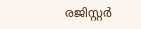രജിസ്റ്റര്‍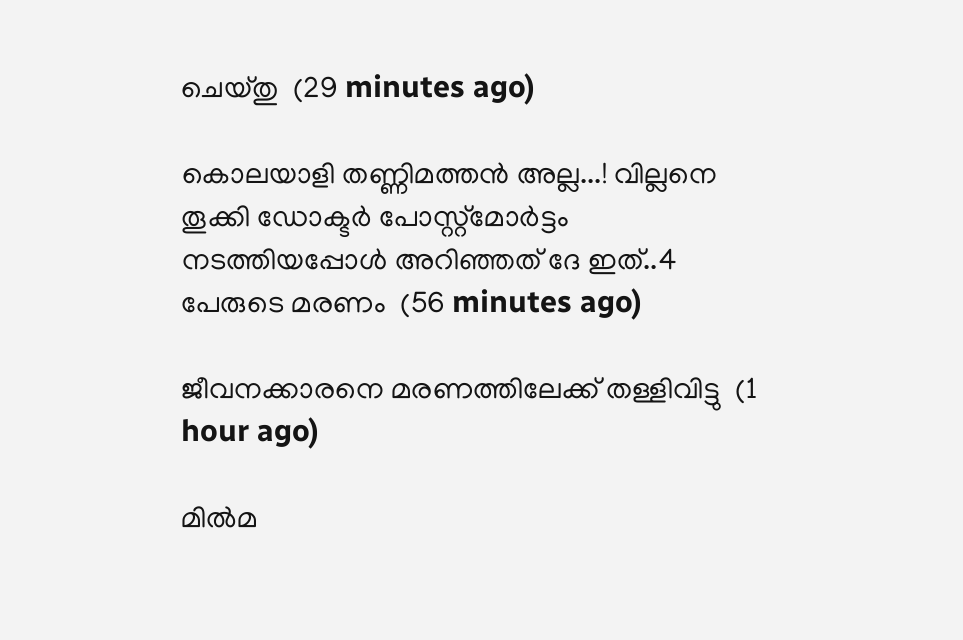ചെയ്തു  (29 minutes ago)

കൊലയാളി തണ്ണിമത്തൻ അല്ല...! വില്ലനെ തൂക്കി ഡോക്ടർ പോസ്റ്റ്‌മോർട്ടം നടത്തിയപ്പോൾ അറിഞ്ഞത് ദേ ഇത്..4 പേരുടെ മരണം  (56 minutes ago)

ജീവനക്കാരനെ മരണത്തിലേക്ക് തള്ളിവിട്ടു  (1 hour ago)

മിൽമ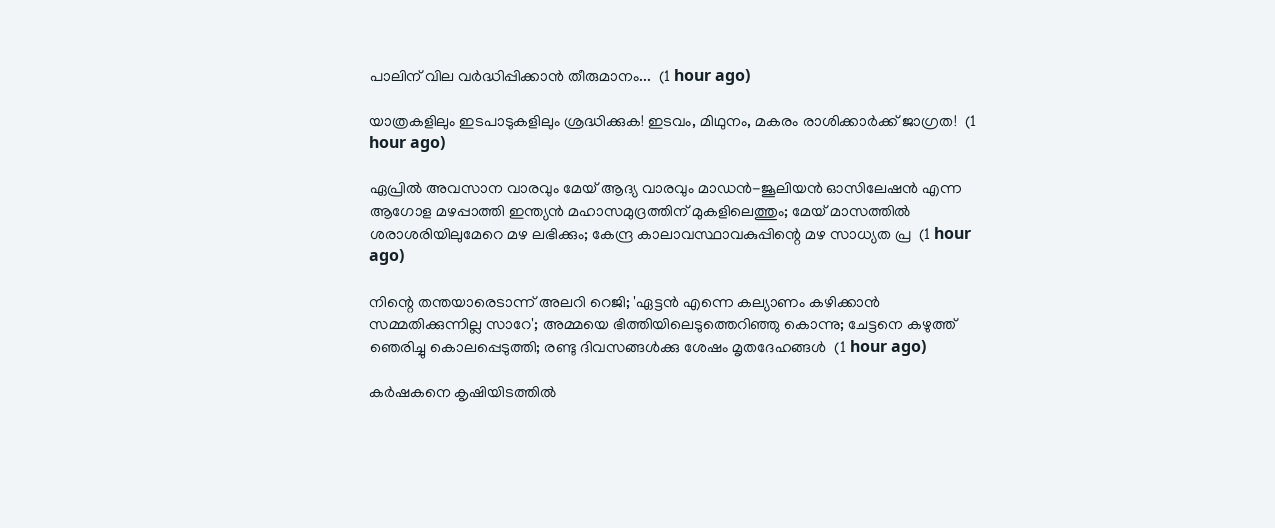പാലിന് വില വർദ്ധിപ്പിക്കാൻ തീരുമാനം...  (1 hour ago)

യാത്രകളിലും ഇടപാടുകളിലും ശ്രദ്ധിക്കുക! ഇടവം, മിഥുനം, മകരം രാശിക്കാർക്ക് ജാഗ്രത!  (1 hour ago)

ഏപ്രിൽ അവസാന വാരവും മേയ് ആദ്യ വാരവും മാഡൻ-ജൂലിയൻ ഓസിലേഷൻ എന്ന ആഗോള മഴപ്പാത്തി ഇന്ത്യൻ മഹാസമുദ്രത്തിന് മുകളിലെത്തും; മേയ് മാസത്തിൽ ശരാശരിയിലുമേറെ മഴ ലഭിക്കും; കേന്ദ്ര കാലാവസ്ഥാവകുപ്പിന്റെ മഴ സാധ്യത പ്ര  (1 hour ago)

നിന്റെ തന്തയാരെടാന്ന് അലറി റെജി; 'ഏട്ടൻ എന്നെ കല്യാണം കഴിക്കാൻ സമ്മതിക്കുന്നില്ല സാറേ'; അമ്മയെ ഭിത്തിയിലെടുത്തെറിഞ്ഞു കൊന്നു; ചേട്ടനെ കഴുത്ത് ഞെരിച്ചു കൊലപ്പെടുത്തി; രണ്ടു ദിവസങ്ങൾക്കു ശേഷം മൃതദേഹങ്ങൾ  (1 hour ago)

കർഷകനെ കൃഷിയിടത്തിൽ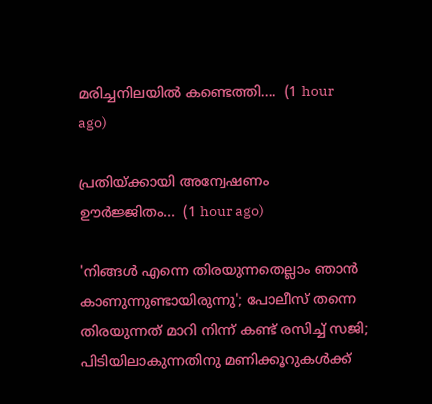മരിച്ചനിലയിൽ കണ്ടെത്തി....  (1 hour ago)

പ്രതിയ്ക്കായി അന്വേഷണം ഊർജ്ജിതം...  (1 hour ago)

'നിങ്ങൾ എന്നെ തിരയുന്നതെല്ലാം ഞാൻ കാണുന്നുണ്ടായിരുന്നു'; പോലീസ് തന്നെ തിരയുന്നത് മാറി നിന്ന് കണ്ട് രസിച്ച് സജി; പിടിയിലാകുന്നതിനു മണിക്കൂറുകൾക്ക്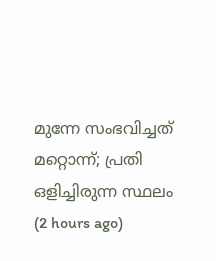മുന്നേ സംഭവിച്ചത് മറ്റൊന്ന്; പ്രതി ഒളിച്ചിരുന്ന സ്ഥലം  (2 hours ago)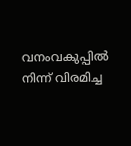വനംവകുപ്പിൽ നിന്ന് വിരമിച്ച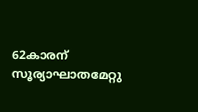62കാരന് സൂര്യാഘാതമേറ്റു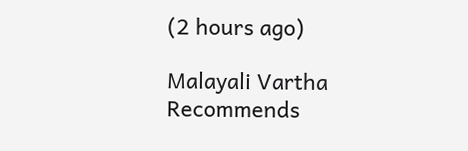(2 hours ago)

Malayali Vartha Recommends